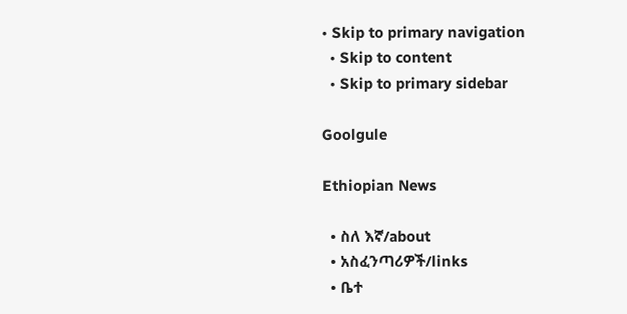• Skip to primary navigation
  • Skip to content
  • Skip to primary sidebar

Goolgule

Ethiopian News

  • ስለ እኛ/about
  • አስፈንጣሪዎች/links
  • ቤተ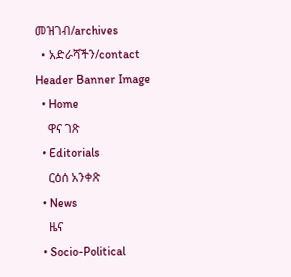መዝገብ/archives
  • አድራሻችን/contact
Header Banner Image
  • Home
    ዋና ገጽ
  • Editorials
    ርዕሰ አንቀጽ
  • News
    ዜና
  • Socio-Political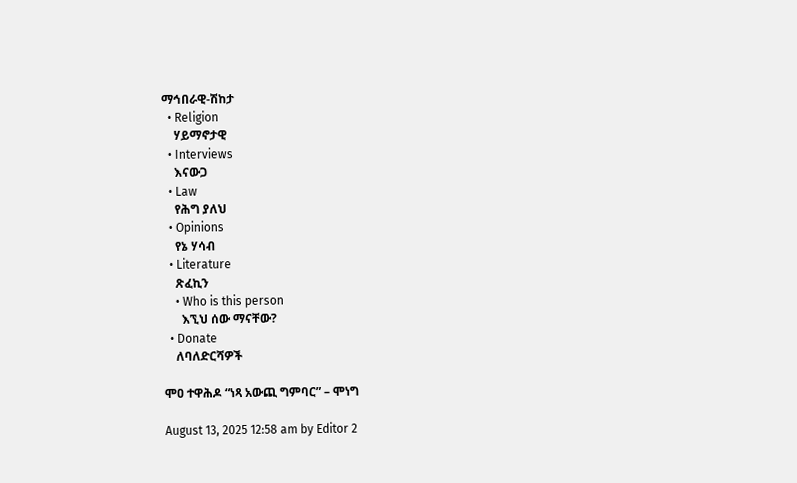ማኅበራዊ-ሽከታ
  • Religion
    ሃይማኖታዊ
  • Interviews
    እናውጋ
  • Law
    የሕግ ያለህ
  • Opinions
    የኔ ሃሳብ
  • Literature
    ጽፈኪን
    • Who is this person
      እኚህ ሰው ማናቸው?
  • Donate
    ለባለድርሻዎች

ሞዐ ተዋሕዶ “ነጻ አውጪ ግምባር” – ሞነግ

August 13, 2025 12:58 am by Editor 2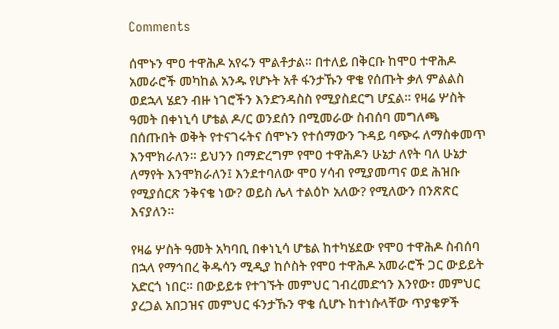Comments

ሰሞኑን ሞዐ ተዋሕዶ አየሩን ሞልቶታል። በተለይ በቅርቡ ከሞዐ ተዋሕዶ አመራሮች መካከል አንዱ የሆኑት አቶ ፋንታኹን ዋቄ የሰጡት ቃለ ምልልስ ወደኋላ ሄደን ብዙ ነገሮችን እንድንዳስስ የሚያስደርግ ሆኗል። የዛሬ ሦስት ዓመት በቀነኒሳ ሆቴል ዶ/ር ወንደሰን በሚመራው ስብሰባ መግለጫ በሰጡበት ወቅት የተናገሩትና ሰሞኑን የተሰማውን ጉዳይ ባጭሩ ለማስቀመጥ እንሞክራለን። ይህንን በማድረግም የሞዐ ተዋሕዶን ሁኔታ ለየት ባለ ሁኔታ ለማየት እንሞክራለን፤ እንደተባለው ሞዐ ሃሳብ የሚያመጣና ወደ ሕዝቡ የሚያሰርጽ ንቅናቄ ነው? ወይስ ሌላ ተልዕኮ አለው? የሚለውን በንጽጽር እናያለን።

የዛሬ ሦስት ዓመት አካባቢ በቀነኒሳ ሆቴል ከተካሄደው የሞዐ ተዋሕዶ ስብሰባ በኋላ የማኅበረ ቅዱሳን ሚዲያ ከሶስት የሞዐ ተዋሕዶ አመራሮች ጋር ውይይት አድርጎ ነበር። በውይይቱ የተገኙት መምህር ገብረመድኅን እንየው፣ መምህር ያረጋል አበጋዝና መምህር ፋንታኹን ዋቄ ሲሆኑ ከተነሱላቸው ጥያቄዎች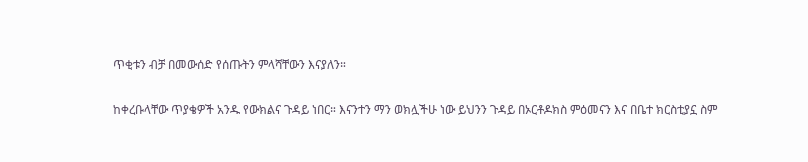ጥቂቱን ብቻ በመውሰድ የሰጡትን ምላሻቸውን እናያለን።

ከቀረቡላቸው ጥያቄዎች አንዱ የውክልና ጉዳይ ነበር። እናንተን ማን ወክሏችሁ ነው ይህንን ጉዳይ በኦርቶዶክስ ምዕመናን እና በቤተ ክርስቲያኗ ስም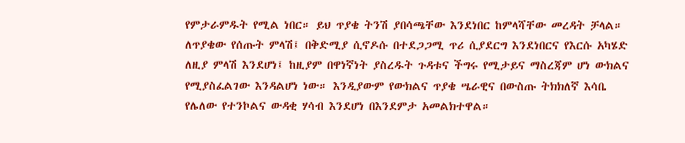የምታራምዱት የሚል ነበር። ይህ ጥያቄ ትንሽ ያበሳጫቸው እንደነበር ከምላሻቸው መረዳት ቻላል። ለጥያቄው የሰጡት ምላሽ፤ በቅድሚያ ሲኖዶሱ በተደጋጋሚ ጥሪ ሲያደርግ እንደነበርና የእርሱ አካሄድ ለዚያ ምላሽ እንደሆነ፤ ከዚያም በዋነኛነት ያስረዱት ጉዳቱና ችግሩ የሚታይና ማስረጃም ሆነ ውክልና የሚያስፈልገው እንዳልሆነ ነው። እንዲያውም የውክልና ጥያቄ ሤራዊና በውስጡ ትክክለኛ እሳቤ የሌለው የተንኮልና ውዳቂ ሃሳብ እንደሆነ በእንደምታ አመልክተዋል።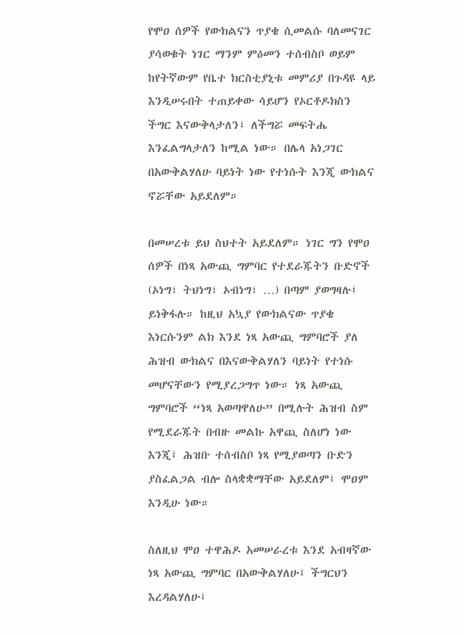የሞዐ ሰዎች የውክልናን ጥያቄ ሲመልሱ ባለመናገር ያሳወቁት ነገር ማንም ምዕመን ተሰብስቦ ወይም ከየትኛውም የቤተ ክርስቲያኒቱ መምሪያ በጉዳዩ ላይ እንዲሠሩበት ተጠይቀው ሳይሆን የኦርቶዶክስን ችግር እናውቅላታለን፤ ለችግሯ መፍትሔ እንፈልግላታለን ከሚል ነው። በሌላ አነጋገር በአውቅልሃለሁ ባይነት ነው የተነሱት እንጂ ውክልና ኖሯቸው አይደለም።

በመሠረቱ ይህ ስህተት አይደለም። ነገር ግን የሞዐ ሰዎች በነጻ አውጪ ግምባር የተደራጁትን ቡድኖች (ኦነግ፣ ትህነግ፣ ኦብነግ፣ …) በጣም ያወግዛሉ፤ ይነቅፋሉ። ከዚህ አኳያ የውክልናው ጥያቄ እነርሱንም ልክ እንደ ነጻ አውጪ ግምባሮች ያለ ሕዝብ ውክልና በእናውቅልሃለን ባይነት የተነሱ መሆናቸውን የሚያረጋግጥ ነው። ነጻ አውጪ ግምባሮች “ነጻ አወጣዋለሁ” በሚሉት ሕዝብ ስም የሚደራጁት በብዙ መልኩ አዋጪ ስለሆነ ነው እንጂ፤ ሕዝቡ ተሰብስቦ ነጻ የሚያወጣን ቡድን ያስፈልጋል ብሎ ስላቋቋማቸው አይደለም፤ ሞዐም እንዲሁ ነው።

ስለዚህ ሞዐ ተዋሕዶ አመሠራረቱ እንደ አብዛኛው ነጻ አውጪ ግምባር በአውቅልሃለሁ፤ ችግርህን እረዳልሃለሁ፤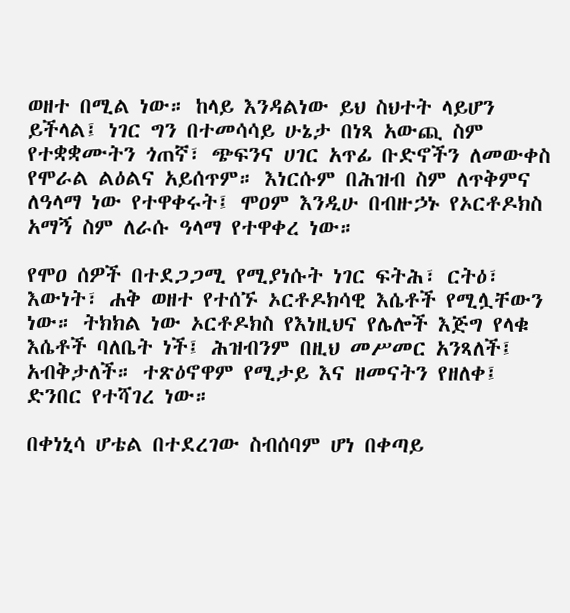ወዘተ በሚል ነው። ከላይ እንዳልነው ይህ ስህተት ላይሆን ይችላል፤ ነገር ግን በተመሳሳይ ሁኔታ በነጻ አውጪ ስም የተቋቋሙትን ጎጠኛ፣ ጭፍንና ሀገር አጥፊ ቡድኖችን ለመውቀስ የሞራል ልዕልና አይሰጥም። እነርሱም በሕዝብ ስም ለጥቅምና ለዓላማ ነው የተዋቀሩት፤ ሞዐም እንዲሁ በብዙኃኑ የኦርቶዶክስ አማኝ ስም ለራሱ ዓላማ የተዋቀረ ነው።

የሞዐ ሰዎች በተደጋጋሚ የሚያነሱት ነገር ፍትሕ፣ ርትዕ፣ እውነት፣ ሐቅ ወዘተ የተሰኙ ኦርቶዶክሳዊ እሴቶች የሚሏቸውን ነው። ትክክል ነው ኦርቶዶክስ የእነዚህና የሌሎች እጅግ የላቁ እሴቶች ባለቤት ነች፤ ሕዝብንም በዚህ መሥመር አንጻለች፤ አብቅታለች። ተጽዕኖዋም የሚታይ እና ዘመናትን የዘለቀ፤ ድንበር የተሻገረ ነው።

በቀነኒሳ ሆቴል በተደረገው ስብሰባም ሆነ በቀጣይ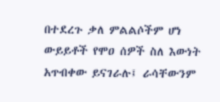በተደረጉ ቃለ ምልልሶችም ሆነ ውይይቶች የሞዐ ሰዎች ስለ እውነት አጥብቀው ይናገራሉ፤ ራሳቸውንም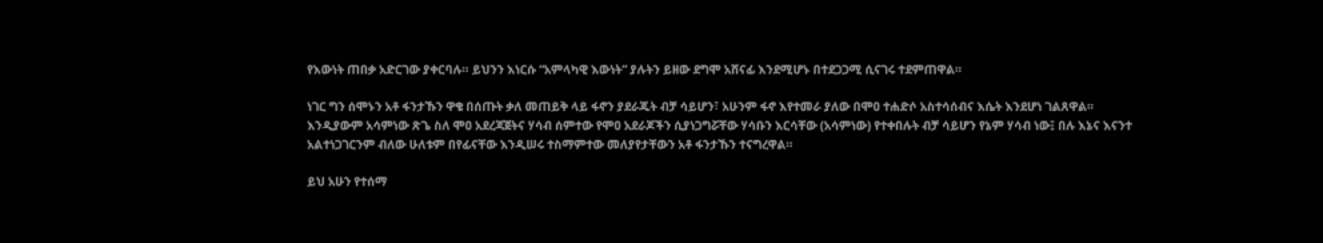የእውነት ጠበቃ አድርገው ያቀርባሉ። ይህንን እነርሱ “አምላካዊ እውነት” ያሉትን ይዘው ደግሞ አሸናፊ እንደሚሆኑ በተደጋጋሚ ሲናገሩ ተደምጠዋል።

ነገር ግን ሰሞኑን አቶ ፋንታኹን ዋቄ በሰጡት ቃለ መጠይቅ ላይ ፋኖን ያደራጁት ብቻ ሳይሆን፣ አሁንም ፋኖ እየተመራ ያለው በሞዐ ተሐድሶ አስተሳሰብና እሴት እንደሆነ ገልጸዋል። እንዲያውም አሳምነው ጽጌ ስለ ሞዐ አደረጃጀትና ሃሳብ ሰምተው የሞዐ አደራጆችን ሲያነጋግሯቸው ሃሳቡን እርሳቸው (አሳምነው) የተቀበሉት ብቻ ሳይሆን የኔም ሃሳብ ነው፤ በሉ እኔና እናንተ አልተነጋገርንም ብለው ሁለቱም በየፊናቸው እንዲሠሩ ተስማምተው መለያየታቸውን አቶ ፋንታኹን ተናግረዋል።

ይህ አሁን የተሰማ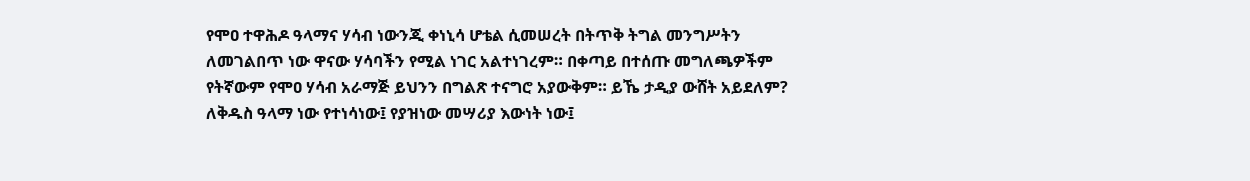የሞዐ ተዋሕዶ ዓላማና ሃሳብ ነውንጂ ቀነኒሳ ሆቴል ሲመሠረት በትጥቅ ትግል መንግሥትን ለመገልበጥ ነው ዋናው ሃሳባችን የሚል ነገር አልተነገረም። በቀጣይ በተሰጡ መግለጫዎችም የትኛውም የሞዐ ሃሳብ አራማጅ ይህንን በግልጽ ተናግሮ አያውቅም። ይኼ ታዲያ ውሸት አይደለም? ለቅዱስ ዓላማ ነው የተነሳነው፤ የያዝነው መሣሪያ እውነት ነው፤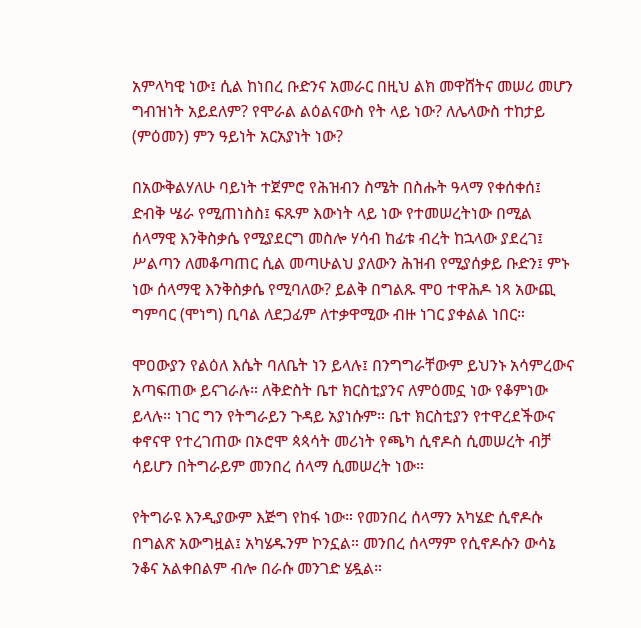አምላካዊ ነው፤ ሲል ከነበረ ቡድንና አመራር በዚህ ልክ መዋሸትና መሠሪ መሆን ግብዝነት አይደለም? የሞራል ልዕልናውስ የት ላይ ነው? ለሌላውስ ተከታይ (ምዕመን) ምን ዓይነት አርአያነት ነው?

በአውቅልሃለሁ ባይነት ተጀምሮ የሕዝብን ስሜት በስሑት ዓላማ የቀሰቀሰ፤ ድብቅ ሤራ የሚጠነስስ፤ ፍጹም እውነት ላይ ነው የተመሠረትነው በሚል ሰላማዊ እንቅስቃሴ የሚያደርግ መስሎ ሃሳብ ከፊቱ ብረት ከኋላው ያደረገ፤ ሥልጣን ለመቆጣጠር ሲል መጣሁልህ ያለውን ሕዝብ የሚያሰቃይ ቡድን፤ ምኑ ነው ሰላማዊ እንቅስቃሴ የሚባለው? ይልቅ በግልጹ ሞዐ ተዋሕዶ ነጻ አውጪ ግምባር (ሞነግ) ቢባል ለደጋፊም ለተቃዋሚው ብዙ ነገር ያቀልል ነበር።

ሞዐውያን የልዕለ እሴት ባለቤት ነን ይላሉ፤ በንግግራቸውም ይህንኑ አሳምረውና አጣፍጠው ይናገራሉ። ለቅድስት ቤተ ክርስቲያንና ለምዕመኗ ነው የቆምነው ይላሉ። ነገር ግን የትግራይን ጉዳይ አያነሱም። ቤተ ክርስቲያን የተዋረደችውና ቀኖናዋ የተረገጠው በኦሮሞ ጳጳሳት መሪነት የጫካ ሲኖዶስ ሲመሠረት ብቻ ሳይሆን በትግራይም መንበረ ሰላማ ሲመሠረት ነው።

የትግራዩ እንዲያውም እጅግ የከፋ ነው። የመንበረ ሰላማን አካሄድ ሲኖዶሱ በግልጽ አውግዟል፤ አካሄዱንም ኮንኗል። መንበረ ሰላማም የሲኖዶሱን ውሳኔ ንቆና አልቀበልም ብሎ በራሱ መንገድ ሄዷል።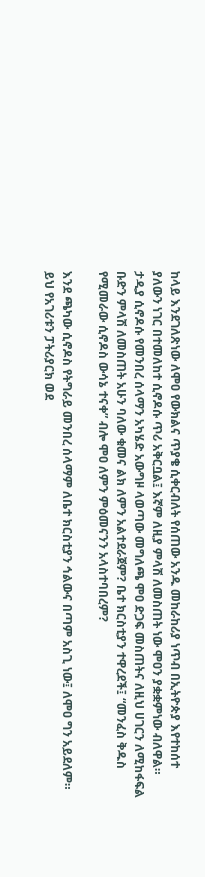ከላይ እንደገለጽነው ለሞዐ የውክልና ጥያቄ ሲቀርብለት የሰጠው አንዱ መከራከሪያ ነጥብ በኢትዮጵያ እየተከሰተ ያለውን ነገር በተመለከተ ሲኖዶሱ ጥሪ አቅርቧል፤ እኛም ለዚያ ምላሽ ለመስጠት ነው ሞዐን ያቋቋምነው ብለዋል። ታዲያ ሲኖዶሱ የመንበረ ሰላማን አካሄድ አውግዞ ላወጣው መግለጫ ሞዐ ድጋፍ መስጠትና ለዚህ ሀገርን ለሚከፋፍል ቡድን ምላሽ ለመስጠት አሁን ባለው ቁመና ልክ ለምን አልተደራጀም? ቤተ ክርስቲያን ተዋረደች፤ “መንፈስ ቅዱስ የሚመራው ሲኖዶስ ውሳኔ ተናቀ” ብሎ ሞዐ ለምን ምዕመናንን አላስተባበረም?

እንደ ጫካው ሲኖዶስ የትግራይ መንበረ ሰላማም ለቤተ ክርስቲያን ኅልውና በጣም አስጊ ነው፤ ለሞዐ ግን አይደለም። ይህ የአገሪቱን ፓትሪያርክ ወደ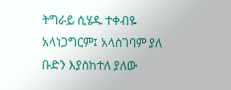ትግራይ ሲሄዱ ተቀብዬ አላነጋግርም፤ አላስገባም ያለ ቡድን እያስከተለ ያለው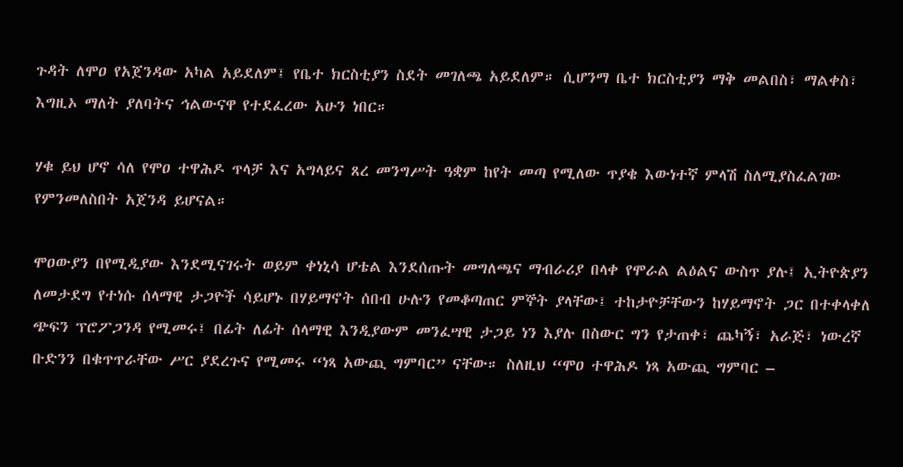ጉዳት ለሞዐ የአጀንዳው አካል አይደለም፤ የቤተ ክርስቲያን ስደት መገለጫ አይደለም። ሲሆንማ ቤተ ክርስቲያን ማቅ መልበስ፣ ማልቀስ፣ እግዚኦ ማለት ያለባትና ኅልውናዋ የተደፈረው አሁን ነበር።

ሃቁ ይህ ሆኖ ሳለ የሞዐ ተዋሕዶ ጥላቻ እና አግላይና ጸረ መንግሥት ዓቋም ከየት መጣ የሚለው ጥያቄ እውነተኛ ምላሽ ስለሚያስፈልገው የምንመለስበት አጀንዳ ይሆናል።

ሞዐውያን በየሚዲያው እንደሚናገሩት ወይም ቀነኒሳ ሆቴል እንደሰጡት መግለጫና ማብራሪያ በላቀ የሞራል ልዕልና ውስጥ ያሉ፤ ኢትዮጵያን ለመታደግ የተነሱ ሰላማዊ ታጋዮች ሳይሆኑ በሃይማኖት ሰበብ ሁሉን የመቆጣጠር ምኞት ያላቸው፤ ተከታዮቻቸውን ከሃይማኖት ጋር በተቀላቀለ ጭፍን ፕሮፖጋንዳ የሚመሩ፤ በፊት ለፊት ሰላማዊ እንዲያውም መንፈሣዊ ታጋይ ነን እያሉ በስውር ግን የታጠቀ፣ ጨካኝ፣ አራጅ፣ ነውረኛ ቡድንን በቁጥጥራቸው ሥር ያደረጉና የሚመሩ “ነጻ አውጪ ግምባር” ናቸው። ስለዚህ “ሞዐ ተዋሕዶ ነጻ አውጪ ግምባር –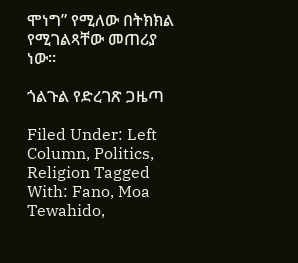ሞነግ” የሚለው በትክክል የሚገልጻቸው መጠሪያ ነው።

ጎልጉል የድረገጽ ጋዜጣ

Filed Under: Left Column, Politics, Religion Tagged With: Fano, Moa Tewahido,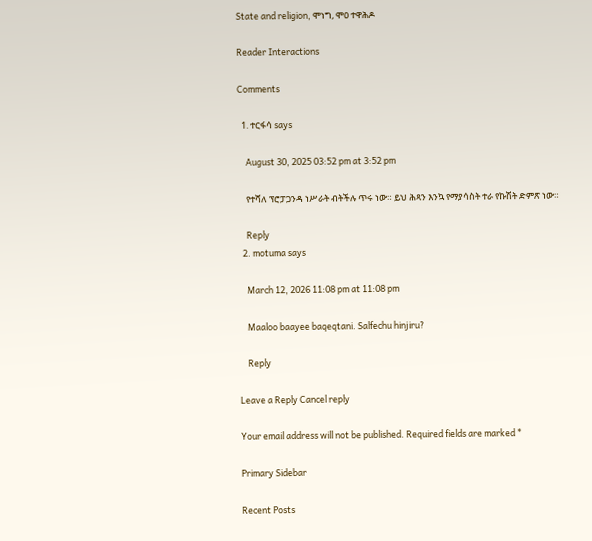State and religion, ሞነግ, ሞዐ ተዋሕዶ

Reader Interactions

Comments

  1. ተርፋሳ says

    August 30, 2025 03:52 pm at 3:52 pm

    የተሻለ ፕሮፓጋንዳ ነሥራት ብትችሉ ጥሩ ነው። ይህ ሕጻን እንኳ የማያሳስት ተራ የኩሽት ድምጽ ነው።

    Reply
  2. motuma says

    March 12, 2026 11:08 pm at 11:08 pm

    Maaloo baayee baqeqtani. Salfechu hinjiru?

    Reply

Leave a Reply Cancel reply

Your email address will not be published. Required fields are marked *

Primary Sidebar

Recent Posts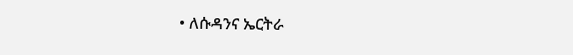• ለሱዳንና ኤርትራ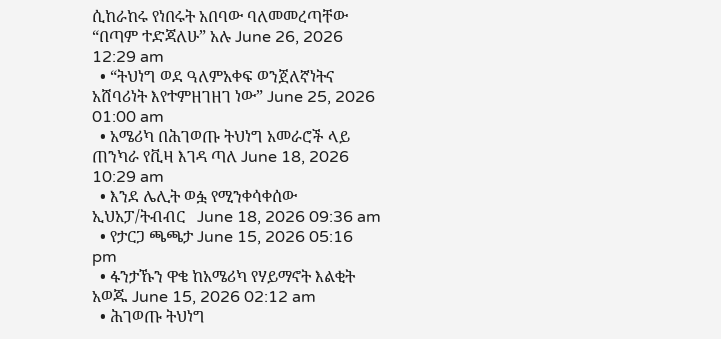ሲከራከሩ የነበሩት አበባው ባለመመረጣቸው “በጣም ተድጃለሁ” አሉ June 26, 2026 12:29 am
  • “ትህነግ ወደ ዓለምአቀፍ ወንጀለኛነትና አሸባሪነት እየተምዘገዘገ ነው” June 25, 2026 01:00 am
  • አሜሪካ በሕገወጡ ትህነግ አመራሮች ላይ ጠንካራ የቪዛ እገዳ ጣለ June 18, 2026 10:29 am
  • እንደ ሌሊት ወፏ የሚንቀሳቀሰው ኢህአፓ/ትብብር   June 18, 2026 09:36 am
  • የታርጋ ጫጫታ June 15, 2026 05:16 pm
  • ፋንታኹን ዋቄ ከአሜሪካ የሃይማኖት እልቂት አወጁ June 15, 2026 02:12 am
  • ሕገወጡ ትህነግ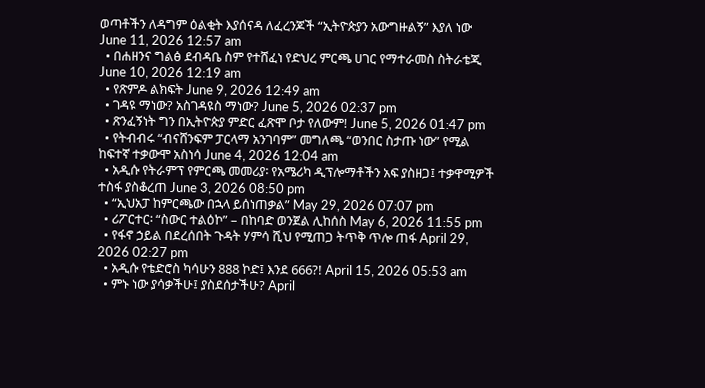ወጣቶችን ለዳግም ዕልቂት እያሰናዳ ለፈረንጆች “ኢትዮጵያን አውግዙልኝ” እያለ ነው June 11, 2026 12:57 am
  • በሐዘንና ግልፅ ደብዳቤ ስም የተሸፈነ የድህረ ምርጫ ሀገር የማተራመስ ስትራቴጂ June 10, 2026 12:19 am
  • የጽምዶ ልክፍት June 9, 2026 12:49 am
  • ገዳዩ ማነው? አስገዳዩስ ማነው? June 5, 2026 02:37 pm
  • ጽንፈኝነት ግን በኢትዮጵያ ምድር ፈጽሞ ቦታ የለውም! June 5, 2026 01:47 pm
  • የትብብሩ “ብናሸንፍም ፓርላማ አንገባም” መግለጫ “ወንበር ስታጡ ነው” የሚል ከፍተኛ ተቃውሞ አስነሳ June 4, 2026 12:04 am
  • አዲሱ የትራምፕ የምርጫ መመሪያ፡ የአሜሪካ ዲፕሎማቶችን አፍ ያስዘጋ፤ ተቃዋሚዎች ተስፋ ያስቆረጠ June 3, 2026 08:50 pm
  • “ኢህአፓ ከምርጫው በኋላ ይሰነጠቃል” May 29, 2026 07:07 pm
  • ሪፖርተር፡ “ስውር ተልዕኮ” – በከባድ ወንጀል ሊከሰስ May 6, 2026 11:55 pm
  • የፋኖ ኃይል በደረሰበት ጉዳት ሃምሳ ሺህ የሚጠጋ ትጥቅ ጥሎ ጠፋ April 29, 2026 02:27 pm
  • አዲሱ የቴድሮስ ካሳሁን 888 ኮድ፤ እንደ 666?! April 15, 2026 05:53 am
  • ምኑ ነው ያሳቃችሁ፤ ያስደሰታችሁ? April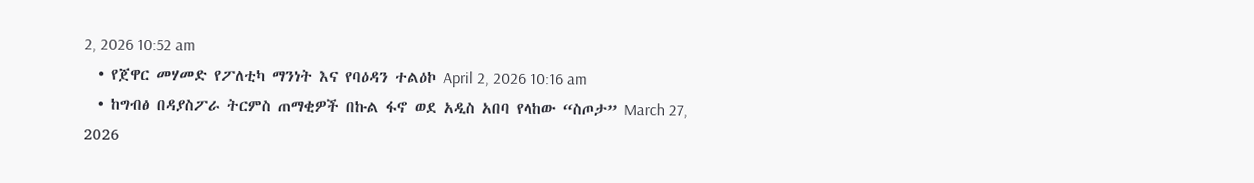2, 2026 10:52 am
  • የጀዋር መሃመድ የፖለቲካ ማንነት እና የባዕዳን ተልዕኮ April 2, 2026 10:16 am
  • ከግብፅ በዳያስፖራ ትርምስ ጠማቂዎች በኩል ፋኖ ወደ አዲስ አበባ የላከው “ስጦታ” March 27, 2026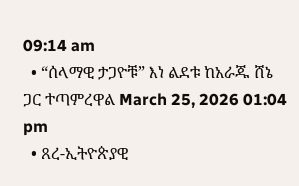09:14 am
  • “ሰላማዊ ታጋዮቹ” እነ ልደቱ ከአራጁ ሸኔ ጋር ተጣምረዋል March 25, 2026 01:04 pm
  • ጸረ-ኢትዮጵያዊ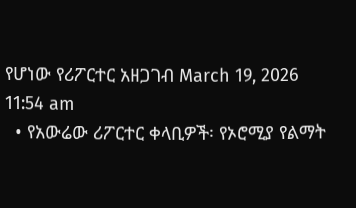የሆነው የሪፖርተር አዘጋገብ March 19, 2026 11:54 am
  • የአውሬው ሪፖርተር ቀላቢዎች፡ የኦሮሚያ የልማት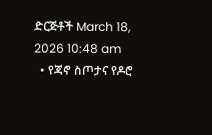ድርጅቶች March 18, 2026 10:48 am
  • የጃኖ ስጦታና የዶሮ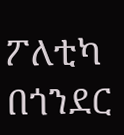ፖለቲካ በጎንደር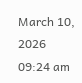March 10, 2026 09:24 am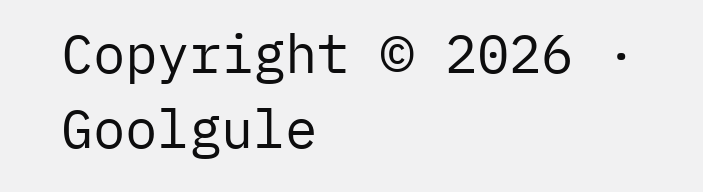Copyright © 2026 · Goolgule